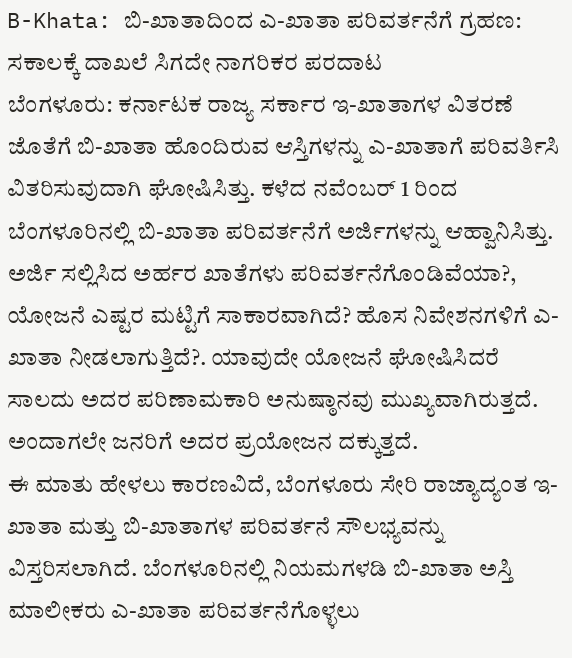B-Khata: ಬಿ-ಖಾತಾದಿಂದ ಎ-ಖಾತಾ ಪರಿವರ್ತನೆಗೆ ಗ್ರಹಣ: ಸಕಾಲಕ್ಕೆ ದಾಖಲೆ ಸಿಗದೇ ನಾಗರಿಕರ ಪರದಾಟ
ಬೆಂಗಳೂರು: ಕರ್ನಾಟಕ ರಾಜ್ಯ ಸರ್ಕಾರ ಇ-ಖಾತಾಗಳ ವಿತರಣೆ ಜೊತೆಗೆ ಬಿ-ಖಾತಾ ಹೊಂದಿರುವ ಆಸ್ತಿಗಳನ್ನು ಎ-ಖಾತಾಗೆ ಪರಿವರ್ತಿಸಿ ವಿತರಿಸುವುದಾಗಿ ಘೋಷಿಸಿತ್ತು. ಕಳೆದ ನವೆಂಬರ್ 1 ರಿಂದ ಬೆಂಗಳೂರಿನಲ್ಲಿ ಬಿ-ಖಾತಾ ಪರಿವರ್ತನೆಗೆ ಅರ್ಜಿಗಳನ್ನು ಆಹ್ವಾನಿಸಿತ್ತು. ಅರ್ಜಿ ಸಲ್ಲಿಸಿದ ಅರ್ಹರ ಖಾತೆಗಳು ಪರಿವರ್ತನೆಗೊಂಡಿವೆಯಾ?, ಯೋಜನೆ ಎಷ್ಟರ ಮಟ್ಟಿಗೆ ಸಾಕಾರವಾಗಿದೆ? ಹೊಸ ನಿವೇಶನಗಳಿಗೆ ಎ-ಖಾತಾ ನೀಡಲಾಗುತ್ತಿದೆ?. ಯಾವುದೇ ಯೋಜನೆ ಘೋಷಿಸಿದರೆ ಸಾಲದು ಅದರ ಪರಿಣಾಮಕಾರಿ ಅನುಷ್ಠಾನವು ಮುಖ್ಯವಾಗಿರುತ್ತದೆ. ಅಂದಾಗಲೇ ಜನರಿಗೆ ಅದರ ಪ್ರಯೋಜನ ದಕ್ಕುತ್ತದೆ.
ಈ ಮಾತು ಹೇಳಲು ಕಾರಣವಿದೆ, ಬೆಂಗಳೂರು ಸೇರಿ ರಾಜ್ಯಾದ್ಯಂತ ಇ-ಖಾತಾ ಮತ್ತು ಬಿ-ಖಾತಾಗಳ ಪರಿವರ್ತನೆ ಸೌಲಭ್ಯವನ್ನು ವಿಸ್ತರಿಸಲಾಗಿದೆ. ಬೆಂಗಳೂರಿನಲ್ಲಿ ನಿಯಮಗಳಡಿ ಬಿ-ಖಾತಾ ಅಸ್ತಿ ಮಾಲೀಕರು ಎ-ಖಾತಾ ಪರಿವರ್ತನೆಗೊಳ್ಳಲು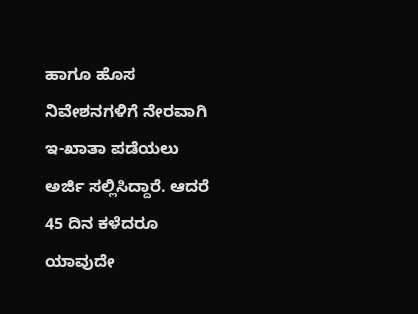ಹಾಗೂ ಹೊಸ ನಿವೇಶನಗಳಿಗೆ ನೇರವಾಗಿ ಇ-ಖಾತಾ ಪಡೆಯಲು ಅರ್ಜಿ ಸಲ್ಲಿಸಿದ್ದಾರೆ. ಆದರೆ 45 ದಿನ ಕಳೆದರೂ ಯಾವುದೇ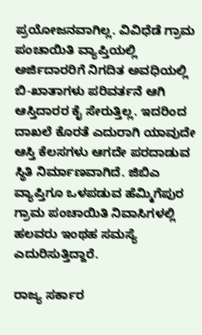ಪ್ರಯೋಜನವಾಗಿಲ್ಲ. ವಿವಿಧೆಡೆ ಗ್ರಾಮ ಪಂಚಾಯಿತಿ ವ್ಯಾಪ್ತಿಯಲ್ಲಿ ಅರ್ಜಿದಾರರಿಗೆ ನಿಗದಿತ ಅವಧಿಯಲ್ಲಿ ಬಿ-ಖಾತಾಗಳು ಪರಿವರ್ತನೆ ಆಗಿ ಆಸ್ತಿದಾರರ ಕೈ ಸೇರುತ್ತಿಲ್ಲ. ಇದರಿಂದ ದಾಖಲೆ ಕೊರತೆ ಎದುರಾಗಿ ಯಾವುದೇ ಆಸ್ತಿ ಕೆಲಸಗಳು ಆಗದೇ ಪರದಾಡುವ ಸ್ಥಿತಿ ನಿರ್ಮಾಣವಾಗಿದೆ. ಜಿಬಿಎ ವ್ಯಾಪ್ತಿಗೂ ಒಳಪಡುವ ಹೆಮ್ಮಿಗೆಪುರ ಗ್ರಾಮ ಪಂಚಾಯಿತಿ ನಿವಾಸಿಗಳಲ್ಲಿ ಹಲವರು ಇಂಥಹ ಸಮಸ್ಯೆ ಎದುರಿಸುತ್ತಿದ್ದಾರೆ.

ರಾಜ್ಯ ಸರ್ಕಾರ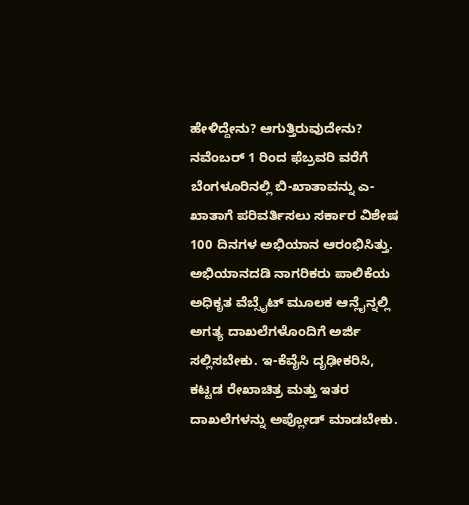ಹೇಳಿದ್ದೇನು? ಆಗುತ್ತಿರುವುದೇನು?
ನವೆಂಬರ್ 1 ರಿಂದ ಫೆಬ್ರವರಿ ವರೆಗೆ ಬೆಂಗಳೂರಿನಲ್ಲಿ ಬಿ-ಖಾತಾವನ್ನು ಎ-ಖಾತಾಗೆ ಪರಿವರ್ತಿಸಲು ಸರ್ಕಾರ ವಿಶೇಷ 100 ದಿನಗಳ ಅಭಿಯಾನ ಆರಂಭಿಸಿತ್ತು. ಅಭಿಯಾನದಡಿ ನಾಗರಿಕರು ಪಾಲಿಕೆಯ ಅಧಿಕೃತ ವೆಬ್ಸೈಟ್ ಮೂಲಕ ಆನ್ಲೈನ್ನಲ್ಲಿ ಅಗತ್ಯ ದಾಖಲೆಗಳೊಂದಿಗೆ ಅರ್ಜಿ ಸಲ್ಲಿಸಬೇಕು. ಇ-ಕೆವೈಸಿ ದೃಢೀಕರಿಸಿ, ಕಟ್ಟಡ ರೇಖಾಚಿತ್ರ ಮತ್ತು ಇತರ ದಾಖಲೆಗಳನ್ನು ಅಪ್ಲೋಡ್ ಮಾಡಬೇಕು.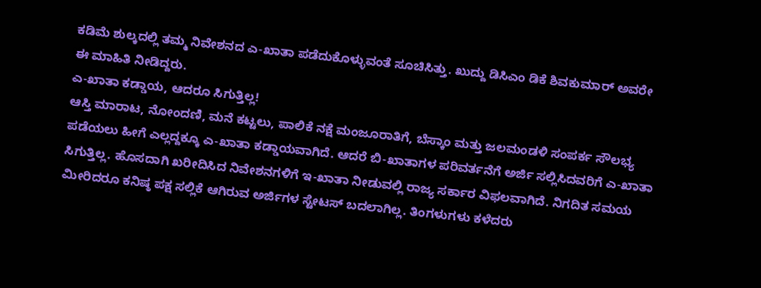ಕಡಿಮೆ ಶುಲ್ಕದಲ್ಲಿ ತಮ್ಮ ನಿವೇಶನದ ಎ-ಖಾತಾ ಪಡೆದುಕೊಳ್ಳುವಂತೆ ಸೂಚಿಸಿತ್ತು. ಖುದ್ದು ಡಿಸಿಎಂ ಡಿಕೆ ಶಿವಕುಮಾರ್ ಅವರೇ ಈ ಮಾಹಿತಿ ನೀಡಿದ್ದರು.
ಎ-ಖಾತಾ ಕಡ್ಡಾಯ, ಆದರೂ ಸಿಗುತ್ತಿಲ್ಲ!
ಆಸ್ತಿ ಮಾರಾಟ, ನೋಂದಣಿ, ಮನೆ ಕಟ್ಟಲು, ಪಾಲಿಕೆ ನಕ್ಷೆ ಮಂಜೂರಾತಿಗೆ, ಬೆಸ್ಕಾಂ ಮತ್ತು ಜಲಮಂಡಳಿ ಸಂಪರ್ಕ ಸೌಲಭ್ಯ ಪಡೆಯಲು ಹೀಗೆ ಎಲ್ಲದ್ದಕ್ಕೂ ಎ-ಖಾತಾ ಕಡ್ಡಾಯವಾಗಿದೆ. ಆದರೆ ಬಿ-ಖಾತಾಗಳ ಪರಿವರ್ತನೆಗೆ ಅರ್ಜಿ ಸಲ್ಲಿಸಿದವರಿಗೆ ಎ-ಖಾತಾ ಸಿಗುತ್ತಿಲ್ಲ. ಹೊಸದಾಗಿ ಖರೀದಿಸಿದ ನಿವೇಶನಗಳಿಗೆ ಇ-ಖಾತಾ ನೀಡುವಲ್ಲಿ ರಾಜ್ಯ ಸರ್ಕಾರ ವಿಫಲವಾಗಿದೆ. ನಿಗದಿತ ಸಮಯ ಮೀರಿದರೂ ಕನಿಷ್ಠ ಪಕ್ಷ ಸಲ್ಲಿಕೆ ಆಗಿರುವ ಅರ್ಜಿಗಳ ಸ್ಟೇಟಸ್ ಬದಲಾಗಿಲ್ಲ. ತಿಂಗಳುಗಳು ಕಳೆದರು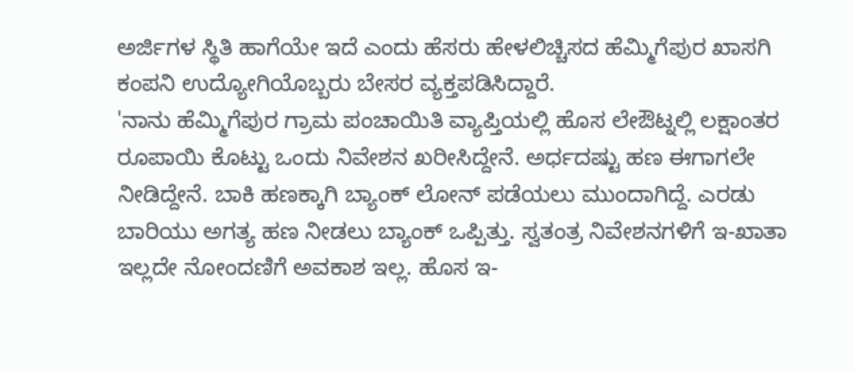ಅರ್ಜಿಗಳ ಸ್ಥಿತಿ ಹಾಗೆಯೇ ಇದೆ ಎಂದು ಹೆಸರು ಹೇಳಲಿಚ್ಚಿಸದ ಹೆಮ್ಮಿಗೆಪುರ ಖಾಸಗಿ ಕಂಪನಿ ಉದ್ಯೋಗಿಯೊಬ್ಬರು ಬೇಸರ ವ್ಯಕ್ತಪಡಿಸಿದ್ದಾರೆ.
'ನಾನು ಹೆಮ್ಮಿಗೆಪುರ ಗ್ರಾಮ ಪಂಚಾಯಿತಿ ವ್ಯಾಪ್ತಿಯಲ್ಲಿ ಹೊಸ ಲೇಔಟ್ನಲ್ಲಿ ಲಕ್ಷಾಂತರ ರೂಪಾಯಿ ಕೊಟ್ಟು ಒಂದು ನಿವೇಶನ ಖರೀಸಿದ್ದೇನೆ. ಅರ್ಧದಷ್ಟು ಹಣ ಈಗಾಗಲೇ ನೀಡಿದ್ದೇನೆ. ಬಾಕಿ ಹಣಕ್ಕಾಗಿ ಬ್ಯಾಂಕ್ ಲೋನ್ ಪಡೆಯಲು ಮುಂದಾಗಿದ್ದೆ. ಎರಡು ಬಾರಿಯು ಅಗತ್ಯ ಹಣ ನೀಡಲು ಬ್ಯಾಂಕ್ ಒಪ್ಪಿತ್ತು. ಸ್ವತಂತ್ರ ನಿವೇಶನಗಳಿಗೆ ಇ-ಖಾತಾ ಇಲ್ಲದೇ ನೋಂದಣಿಗೆ ಅವಕಾಶ ಇಲ್ಲ. ಹೊಸ ಇ-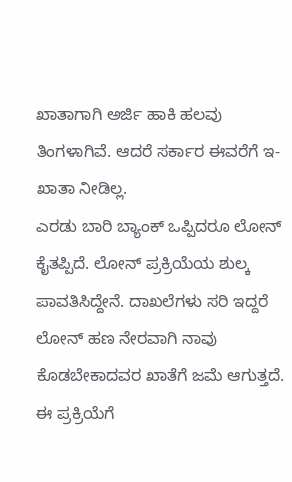ಖಾತಾಗಾಗಿ ಅರ್ಜಿ ಹಾಕಿ ಹಲವು ತಿಂಗಳಾಗಿವೆ. ಆದರೆ ಸರ್ಕಾರ ಈವರೆಗೆ ಇ-ಖಾತಾ ನೀಡಿಲ್ಲ.
ಎರಡು ಬಾರಿ ಬ್ಯಾಂಕ್ ಒಪ್ಪಿದರೂ ಲೋನ್ ಕೈತಪ್ಪಿದೆ. ಲೋನ್ ಪ್ರಕ್ರಿಯೆಯ ಶುಲ್ಕ ಪಾವತಿಸಿದ್ದೇನೆ. ದಾಖಲೆಗಳು ಸರಿ ಇದ್ದರೆ ಲೋನ್ ಹಣ ನೇರವಾಗಿ ನಾವು ಕೊಡಬೇಕಾದವರ ಖಾತೆಗೆ ಜಮೆ ಆಗುತ್ತದೆ. ಈ ಪ್ರಕ್ರಿಯೆಗೆ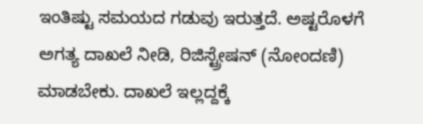ಇಂತಿಷ್ಟು ಸಮಯದ ಗಡುವು ಇರುತ್ತದೆ. ಅಷ್ಟರೊಳಗೆ ಅಗತ್ಯ ದಾಖಲೆ ನೀಡಿ, ರಿಜಿಸ್ಟ್ರೇಷನ್ (ನೋಂದಣಿ) ಮಾಡಬೇಕು. ದಾಖಲೆ ಇಲ್ಲದ್ದಕ್ಕೆ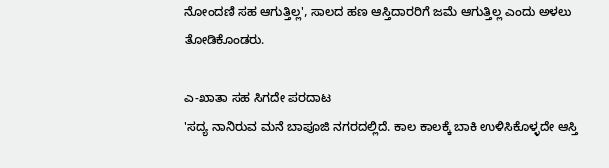ನೋಂದಣಿ ಸಹ ಆಗುತ್ತಿಲ್ಲ', ಸಾಲದ ಹಣ ಆಸ್ತಿದಾರರಿಗೆ ಜಮೆ ಆಗುತ್ತಿಲ್ಲ ಎಂದು ಅಳಲು ತೋಡಿಕೊಂಡರು.

ಎ-ಖಾತಾ ಸಹ ಸಿಗದೇ ಪರದಾಟ
'ಸದ್ಯ ನಾನಿರುವ ಮನೆ ಬಾಪೂಜಿ ನಗರದಲ್ಲಿದೆ. ಕಾಲ ಕಾಲಕ್ಕೆ ಬಾಕಿ ಉಳಿಸಿಕೊಳ್ಳದೇ ಆಸ್ತಿ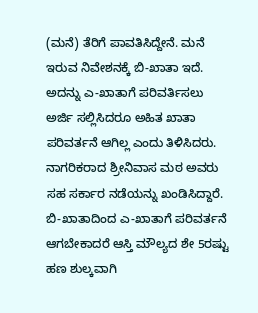(ಮನೆ) ತೆರಿಗೆ ಪಾವತಿಸಿದ್ದೇನೆ. ಮನೆ ಇರುವ ನಿವೇಶನಕ್ಕೆ ಬಿ-ಖಾತಾ ಇದೆ. ಅದನ್ನು ಎ-ಖಾತಾಗೆ ಪರಿವರ್ತಿಸಲು ಅರ್ಜಿ ಸಲ್ಲಿಸಿದರೂ ಅಹಿತ ಖಾತಾ ಪರಿವರ್ತನೆ ಆಗಿಲ್ಲ ಎಂದು ತಿಳಿಸಿದರು.
ನಾಗರಿಕರಾದ ಶ್ರೀನಿವಾಸ ಮಠ ಅವರು ಸಹ ಸರ್ಕಾರ ನಡೆಯನ್ನು ಖಂಡಿಸಿದ್ದಾರೆ. ಬಿ-ಖಾತಾದಿಂದ ಎ-ಖಾತಾಗೆ ಪರಿವರ್ತನೆ ಆಗಬೇಕಾದರೆ ಆಸ್ತಿ ಮೌಲ್ಯದ ಶೇ 5ರಷ್ಟು ಹಣ ಶುಲ್ಕವಾಗಿ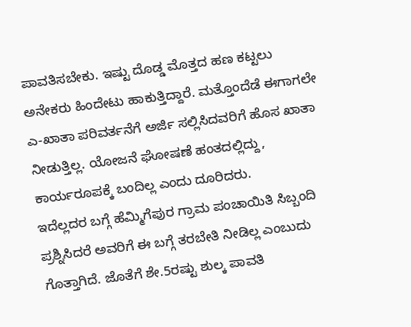ಪಾವತಿಸಬೇಕು. ಇಷ್ಟು ದೊಡ್ಡ ಮೊತ್ತದ ಹಣ ಕಟ್ಟಲು ಅನೇಕರು ಹಿಂದೇಟು ಹಾಕುತ್ತಿದ್ದಾರೆ. ಮತ್ತೊಂದೆಡೆ ಈಗಾಗಲೇ ಎ-ಖಾತಾ ಪರಿವರ್ತನೆಗೆ ಅರ್ಜಿ ಸಲ್ಲಿಸಿದವರಿಗೆ ಹೊಸ ಖಾತಾ ನೀಡುತ್ತಿಲ್ಲ. ಯೋಜನೆ ಘೋಷಣೆ ಹಂತದಲ್ಲಿದ್ದು, ಕಾರ್ಯರೂಪಕ್ಕೆ ಬಂದಿಲ್ಲ ಎಂದು ದೂರಿದರು.
ಇದೆಲ್ಲದರ ಬಗ್ಗೆ ಹೆಮ್ಮಿಗೆಪುರ ಗ್ರಾಮ ಪಂಚಾಯಿತಿ ಸಿಬ್ಬಂದಿ ಪ್ರಶ್ನಿಸಿದರೆ ಅವರಿಗೆ ಈ ಬಗ್ಗೆ ತರಬೇತಿ ನೀಡಿಲ್ಲ ಎಂಬುದು ಗೊತ್ತಾಗಿದೆ. ಜೊತೆಗೆ ಶೇ.5ರಷ್ಟು ಶುಲ್ಕ ಪಾವತಿ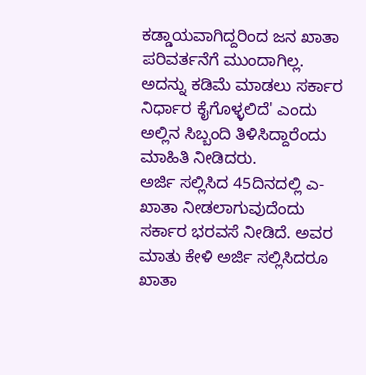ಕಡ್ಡಾಯವಾಗಿದ್ದರಿಂದ ಜನ ಖಾತಾ ಪರಿವರ್ತನೆಗೆ ಮುಂದಾಗಿಲ್ಲ. ಅದನ್ನು ಕಡಿಮೆ ಮಾಡಲು ಸರ್ಕಾರ ನಿರ್ಧಾರ ಕೈಗೊಳ್ಳಲಿದೆ' ಎಂದು ಅಲ್ಲಿನ ಸಿಬ್ಬಂದಿ ತಿಳಿಸಿದ್ದಾರೆಂದು ಮಾಹಿತಿ ನೀಡಿದರು.
ಅರ್ಜಿ ಸಲ್ಲಿಸಿದ 45ದಿನದಲ್ಲಿ ಎ-ಖಾತಾ ನೀಡಲಾಗುವುದೆಂದು ಸರ್ಕಾರ ಭರವಸೆ ನೀಡಿದೆ. ಅವರ ಮಾತು ಕೇಳಿ ಅರ್ಜಿ ಸಲ್ಲಿಸಿದರೂ ಖಾತಾ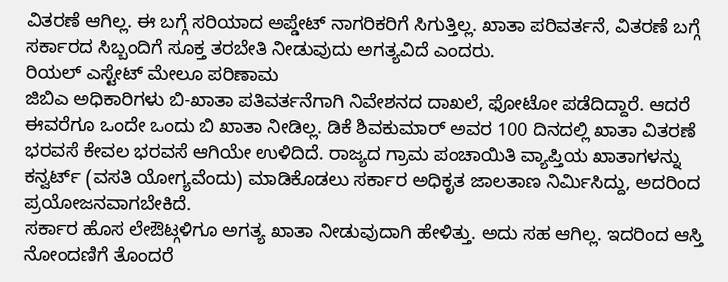ವಿತರಣೆ ಆಗಿಲ್ಲ. ಈ ಬಗ್ಗೆ ಸರಿಯಾದ ಅಪ್ಡೇಟ್ ನಾಗರಿಕರಿಗೆ ಸಿಗುತ್ತಿಲ್ಲ. ಖಾತಾ ಪರಿವರ್ತನೆ, ವಿತರಣೆ ಬಗ್ಗೆ ಸರ್ಕಾರದ ಸಿಬ್ಬಂದಿಗೆ ಸೂಕ್ತ ತರಬೇತಿ ನೀಡುವುದು ಅಗತ್ಯವಿದೆ ಎಂದರು.
ರಿಯಲ್ ಎಸ್ಟೇಟ್ ಮೇಲೂ ಪರಿಣಾಮ
ಜಿಬಿಎ ಅಧಿಕಾರಿಗಳು ಬಿ-ಖಾತಾ ಪತಿವರ್ತನೆಗಾಗಿ ನಿವೇಶನದ ದಾಖಲೆ, ಫೋಟೋ ಪಡೆದಿದ್ದಾರೆ. ಆದರೆ ಈವರೆಗೂ ಒಂದೇ ಒಂದು ಬಿ ಖಾತಾ ನೀಡಿಲ್ಲ. ಡಿಕೆ ಶಿವಕುಮಾರ್ ಅವರ 100 ದಿನದಲ್ಲಿ ಖಾತಾ ವಿತರಣೆ ಭರವಸೆ ಕೇವಲ ಭರವಸೆ ಆಗಿಯೇ ಉಳಿದಿದೆ. ರಾಜ್ಯದ ಗ್ರಾಮ ಪಂಚಾಯಿತಿ ವ್ಯಾಪ್ತಿಯ ಖಾತಾಗಳನ್ನು ಕನ್ವರ್ಟ್ (ವಸತಿ ಯೋಗ್ಯವೆಂದು) ಮಾಡಿಕೊಡಲು ಸರ್ಕಾರ ಅಧಿಕೃತ ಜಾಲತಾಣ ನಿರ್ಮಿಸಿದ್ದು, ಅದರಿಂದ ಪ್ರಯೋಜನವಾಗಬೇಕಿದೆ.
ಸರ್ಕಾರ ಹೊಸ ಲೇಔಟ್ಗಳಿಗೂ ಅಗತ್ಯ ಖಾತಾ ನೀಡುವುದಾಗಿ ಹೇಳಿತ್ತು. ಅದು ಸಹ ಆಗಿಲ್ಲ. ಇದರಿಂದ ಆಸ್ತಿ ನೋಂದಣಿಗೆ ತೊಂದರೆ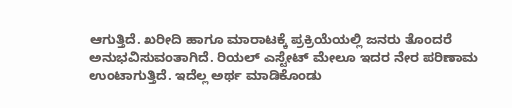ಆಗುತ್ತಿದೆ. ಖರೀದಿ ಹಾಗೂ ಮಾರಾಟಕ್ಕೆ ಪ್ರಕ್ರಿಯೆಯಲ್ಲಿ ಜನರು ತೊಂದರೆ ಅನುಭವಿಸುವಂತಾಗಿದೆ. ರಿಯಲ್ ಎಸ್ಟೇಟ್ ಮೇಲೂ ಇದರ ನೇರ ಪರಿಣಾಮ ಉಂಟಾಗುತ್ತಿದೆ. ಇದೆಲ್ಲ ಅರ್ಥ ಮಾಡಿಕೊಂಡು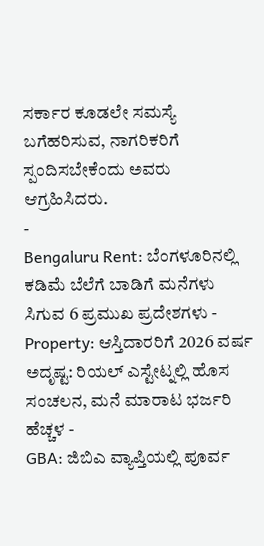ಸರ್ಕಾರ ಕೂಡಲೇ ಸಮಸ್ಯೆ ಬಗೆಹರಿಸುವ, ನಾಗರಿಕರಿಗೆ ಸ್ಪಂದಿಸಬೇಕೆಂದು ಅವರು ಆಗ್ರಹಿಸಿದರು.
-
Bengaluru Rent: ಬೆಂಗಳೂರಿನಲ್ಲಿ ಕಡಿಮೆ ಬೆಲೆಗೆ ಬಾಡಿಗೆ ಮನೆಗಳು ಸಿಗುವ 6 ಪ್ರಮುಖ ಪ್ರದೇಶಗಳು -
Property: ಆಸ್ತಿದಾರರಿಗೆ 2026 ವರ್ಷ ಅದೃಷ್ಟ: ರಿಯಲ್ ಎಸ್ಟೇಟ್ನಲ್ಲಿ ಹೊಸ ಸಂಚಲನ, ಮನೆ ಮಾರಾಟ ಭರ್ಜರಿ ಹೆಚ್ಚಳ -
GBA: ಜಿಬಿಎ ವ್ಯಾಪ್ತಿಯಲ್ಲಿ ಪೂರ್ವ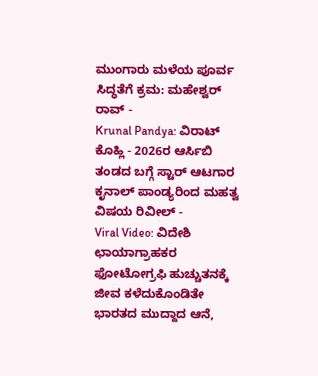ಮುಂಗಾರು ಮಳೆಯ ಪೂರ್ವ ಸಿದ್ಧತೆಗೆ ಕ್ರಮ: ಮಹೇಶ್ವರ್ ರಾವ್ -
Krunal Pandya: ವಿರಾಟ್ ಕೊಹ್ಲಿ - 2026ರ ಆರ್ಸಿಬಿ ತಂಡದ ಬಗ್ಗೆ ಸ್ಟಾರ್ ಆಟಗಾರ ಕೃನಾಲ್ ಪಾಂಡ್ಯರಿಂದ ಮಹತ್ವ ವಿಷಯ ರಿವೀಲ್ -
Viral Video: ವಿದೇಶಿ ಛಾಯಾಗ್ರಾಹಕರ ಫೋಟೋಗ್ರಫಿ ಹುಚ್ಚುತನಕ್ಕೆ ಜೀವ ಕಳೆದುಕೊಂಡಿತೇ ಭಾರತದ ಮುದ್ದಾದ ಆನೆ,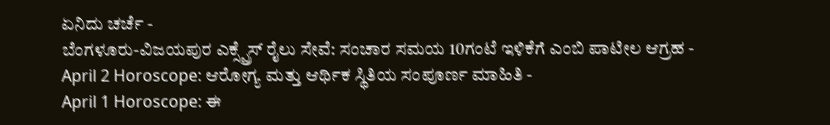ಏನಿದು ಚರ್ಚೆ -
ಬೆಂಗಳೂರು-ವಿಜಯಪುರ ಎಕ್ಸ್ಪ್ರೆಸ್ ರೈಲು ಸೇವೆ: ಸಂಚಾರ ಸಮಯ 10ಗಂಟೆ ಇಳಿಕೆಗೆ ಎಂಬಿ ಪಾಟೀಲ ಆಗ್ರಹ -
April 2 Horoscope: ಆರೋಗ್ಯ ಮತ್ತು ಆರ್ಥಿಕ ಸ್ಥಿತಿಯ ಸಂಪೂರ್ಣ ಮಾಹಿತಿ -
April 1 Horoscope: ಈ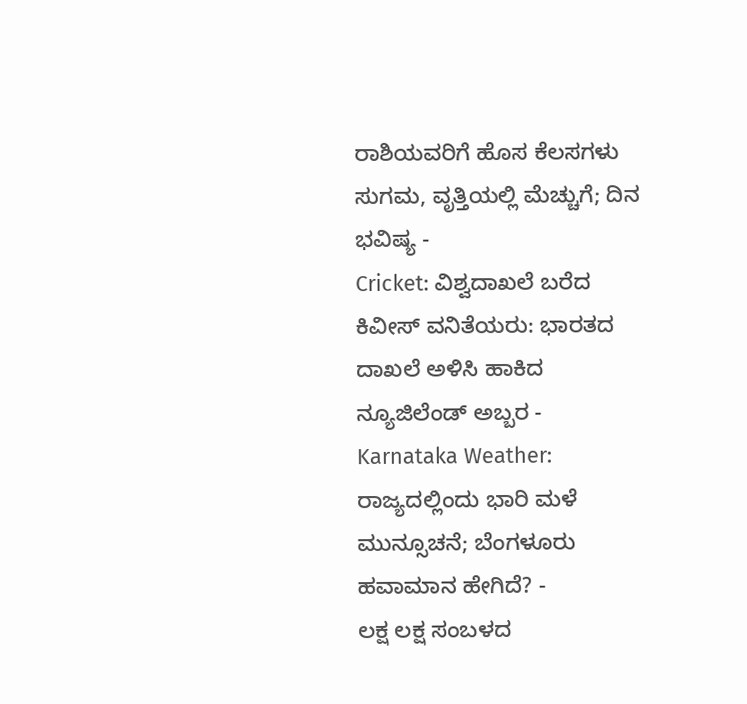ರಾಶಿಯವರಿಗೆ ಹೊಸ ಕೆಲಸಗಳು ಸುಗಮ, ವೃತ್ತಿಯಲ್ಲಿ ಮೆಚ್ಚುಗೆ; ದಿನ ಭವಿಷ್ಯ -
Cricket: ವಿಶ್ವದಾಖಲೆ ಬರೆದ ಕಿವೀಸ್ ವನಿತೆಯರು: ಭಾರತದ ದಾಖಲೆ ಅಳಿಸಿ ಹಾಕಿದ ನ್ಯೂಜಿಲೆಂಡ್ ಅಬ್ಬರ -
Karnataka Weather: ರಾಜ್ಯದಲ್ಲಿಂದು ಭಾರಿ ಮಳೆ ಮುನ್ಸೂಚನೆ; ಬೆಂಗಳೂರು ಹವಾಮಾನ ಹೇಗಿದೆ? -
ಲಕ್ಷ ಲಕ್ಷ ಸಂಬಳದ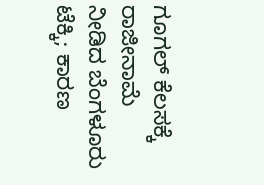ಗೂಗಲ್ ಕೆಲಸಕ್ಕೆ ರಾಜೀನಾಮೆ ನೀಡಿದ ಬೆಂಗಳೂರು ಟೆಕ್ಕಿ; ಕಾರಣ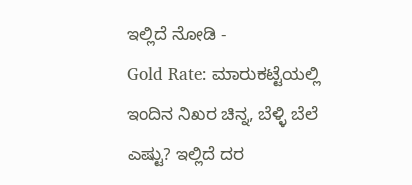ಇಲ್ಲಿದೆ ನೋಡಿ -
Gold Rate: ಮಾರುಕಟ್ಟೆಯಲ್ಲಿ ಇಂದಿನ ನಿಖರ ಚಿನ್ನ, ಬೆಳ್ಳಿ ಬೆಲೆ ಎಷ್ಟು? ಇಲ್ಲಿದೆ ದರ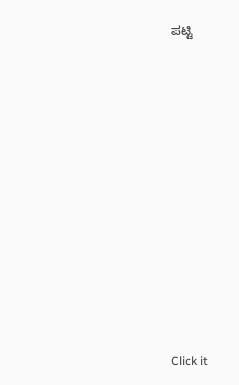ಪಟ್ಟಿ












Click it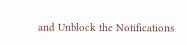and Unblock the Notifications